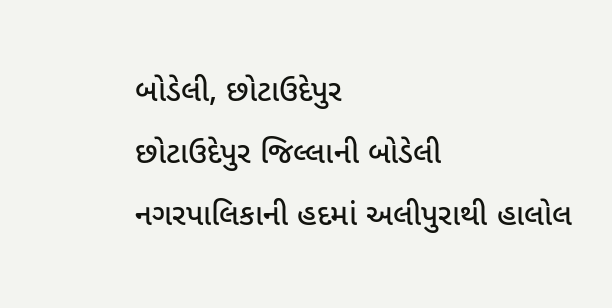બોડેલી, છોટાઉદેપુર
છોટાઉદેપુર જિલ્લાની બોડેલી નગરપાલિકાની હદમાં અલીપુરાથી હાલોલ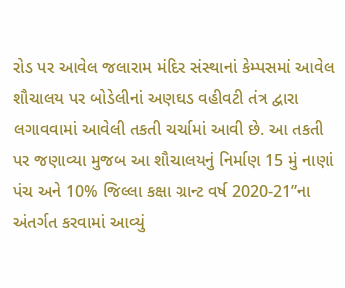રોડ પર આવેલ જલારામ મંદિર સંસ્થાનાં કેમ્પસમાં આવેલ શૌચાલય પર બોડેલીનાં અણઘડ વહીવટી તંત્ર દ્વારા લગાવવામાં આવેલી તકતી ચર્ચામાં આવી છે. આ તકતી પર જણાવ્યા મુજબ આ શૌચાલયનું નિર્માણ 15 મું નાણાં પંચ અને 10% જિલ્લા કક્ષા ગ્રાન્ટ વર્ષ 2020-21”ના અંતર્ગત કરવામાં આવ્યું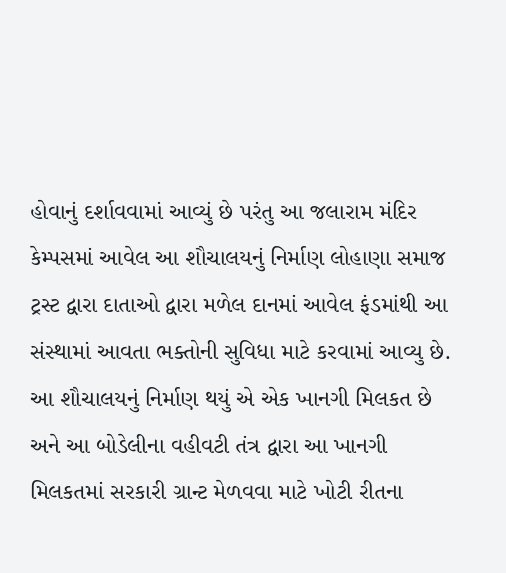હોવાનું દર્શાવવામાં આવ્યું છે પરંતુ આ જલારામ મંદિર કેમ્પસમાં આવેલ આ શૌચાલયનું નિર્માણ લોહાણા સમાજ ટ્રસ્ટ દ્વારા દાતાઓ દ્વારા મળેલ દાનમાં આવેલ ફંડમાંથી આ સંસ્થામાં આવતા ભક્તોની સુવિધા માટે કરવામાં આવ્યુ છે. આ શૌચાલયનું નિર્માણ થયું એ એક ખાનગી મિલકત છે અને આ બોડેલીના વહીવટી તંત્ર દ્વારા આ ખાનગી મિલકતમાં સરકારી ગ્રાન્ટ મેળવવા માટે ખોટી રીતના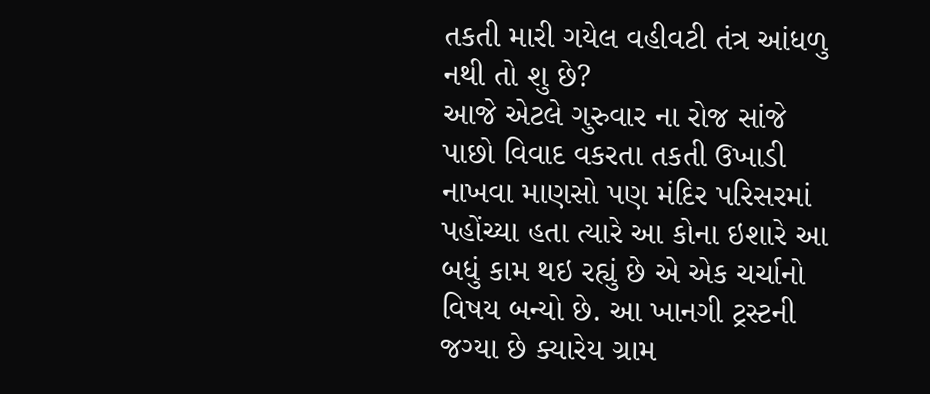તકતી મારી ગયેલ વહીવટી તંત્ર આંધળુ નથી તો શુ છે?
આજે એટલે ગુરુવાર ના રોજ સાંજે પાછો વિવાદ વકરતા તકતી ઉખાડી નાખવા માણસો પણ મંદિર પરિસરમાં પહોંચ્યા હતા ત્યારે આ કોના ઇશારે આ બધું કામ થઇ રહ્યું છે એ એક ચર્ચાનો વિષય બન્યો છે. આ ખાનગી ટ્રસ્ટની જગ્યા છે ક્યારેય ગ્રામ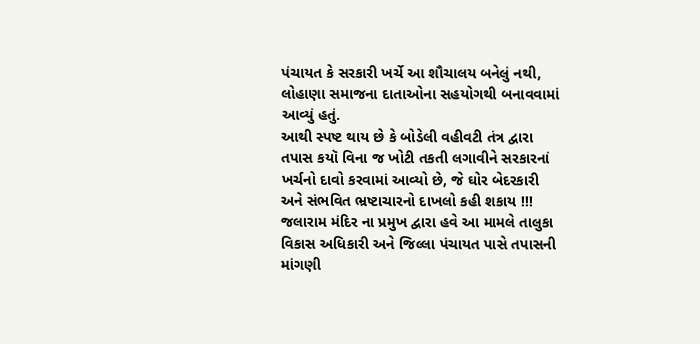પંચાયત કે સરકારી ખર્ચે આ શૌચાલય બનેલું નથી, લોહાણા સમાજના દાતાઓના સહયોગથી બનાવવામાં આવ્યું હતું.
આથી સ્પષ્ટ થાય છે કે બોડેલી વહીવટી તંત્ર દ્વારા તપાસ કયૉ વિના જ ખોટી તકતી લગાવીને સરકારનાં ખર્ચનો દાવો કરવામાં આવ્યો છે, જે ઘોર બેદરકારી અને સંભવિત ભ્રષ્ટાચારનો દાખલો કહી શકાય !!!
જલારામ મંદિર ના પ્રમુખ દ્વારા હવે આ મામલે તાલુકા વિકાસ અધિકારી અને જિલ્લા પંચાયત પાસે તપાસની માંગણી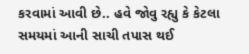કરવામાં આવી છે.. હવે જોવુ રહ્યુ કે કેટલા સમયમાં આની સાચી તપાસ થઈ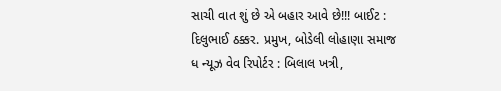સાચી વાત શું છે એ બહાર આવે છે!!! બાઈટ : દિલુભાઈ ઠક્કર. પ્રમુખ, બોડેલી લોહાણા સમાજ
ધ ન્યૂઝ વેવ રિપોર્ટર : બિલાલ ખત્રી,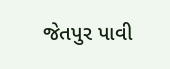જેતપુર પાવી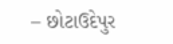– છોટાઉદેપુર